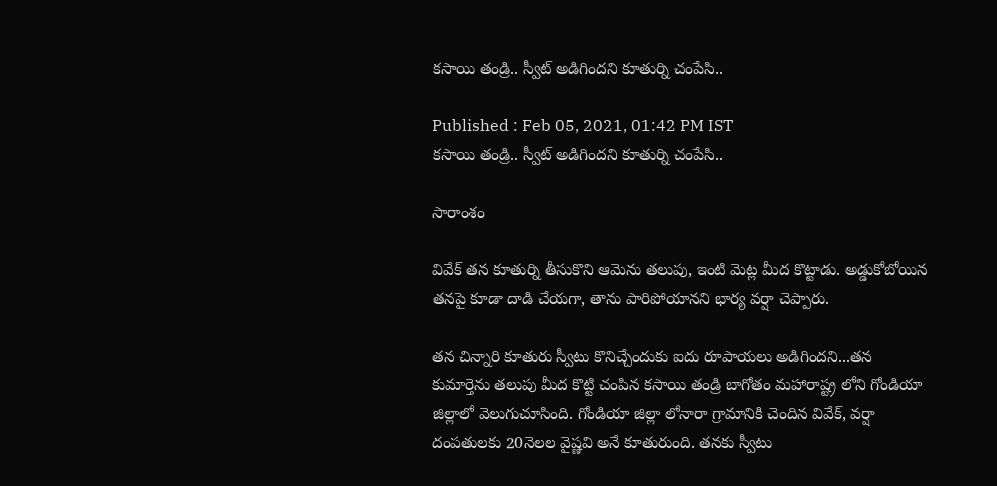కసాయి తండ్రి.. స్వీట్ అడిగిందని కూతుర్ని చంపేసి..

Published : Feb 05, 2021, 01:42 PM IST
కసాయి తండ్రి.. స్వీట్ అడిగిందని కూతుర్ని చంపేసి..

సారాంశం

వివేక్ తన కూతుర్ని తీసుకొని ఆమెను తలుపు, ఇంటి మెట్ల మీద కొట్టాడు. అడ్డుకోబోయిన తనపై కూడా దాడి చేయగా, తాను పారిపోయానని భార్య వర్షా చెప్పారు.

తన చిన్నారి కూతురు స్వీటు కొనిచ్చేందుకు ఐదు రూపాయలు అడిగిందని...తన కుమార్తెను తలుపు మీద కొట్టి చంపిన కసాయి తండ్రి బాగోతం మహారాష్ట్ర లోని గోండియా జిల్లాలో వెలుగుచూసింది. గోండియా జిల్లా లోనారా గ్రామానికి చెందిన వివేక్, వర్షా దంపతులకు 20నెలల వైష్ణవి అనే కూతురుంది. తనకు స్వీటు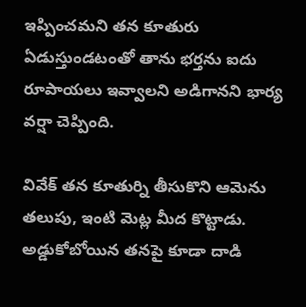ఇప్పించమని తన కూతురు ఏడుస్తుండటంతో తాను భర్తను ఐదు రూపాయలు ఇవ్వాలని అడిగానని భార్య వర్షా చెప్పింది.

వివేక్ తన కూతుర్ని తీసుకొని ఆమెను తలుపు, ఇంటి మెట్ల మీద కొట్టాడు. అడ్డుకోబోయిన తనపై కూడా దాడి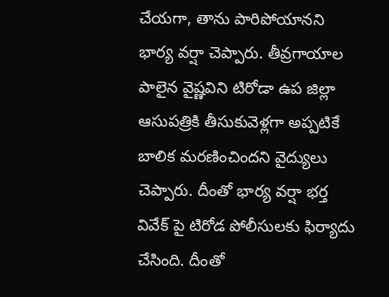చేయగా, తాను పారిపోయానని భార్య వర్షా చెప్పారు. తీవ్రగాయాల పాలైన వైష్ణవిని టిరోడా ఉప జిల్లా ఆసుపత్రికి తీసుకువెళ్లగా అప్పటికే బాలిక మరణించిందని వైద్యులు చెప్పారు. దీంతో భార్య వర్షా భర్త వివేక్ పై టిరోడ పోలీసులకు ఫిర్యాదు చేసింది. దీంతో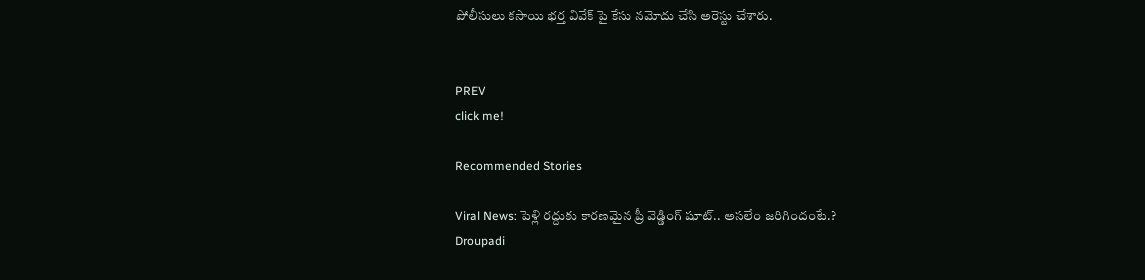పోలీసులు కసాయి భర్త వివేక్ పై కేసు నమోదు చేసి అరెస్టు చేశారు.


PREV
click me!

Recommended Stories

Viral News: పెళ్లి రద్దుకు కారణమైన ప్రీ వెడ్డింగ్ షూట్.. అసలేం జరిగిందంటే.?
Droupadi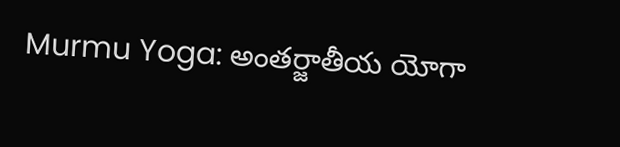Murmu Yoga: అంతర్జాతీయ యోగా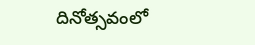దినోత్సవంలో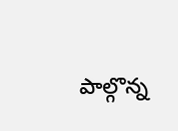పాల్గొన్న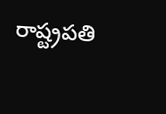రాష్ట్రపతి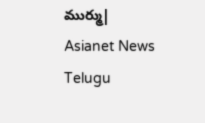ముర్ము| Asianet News Telugu